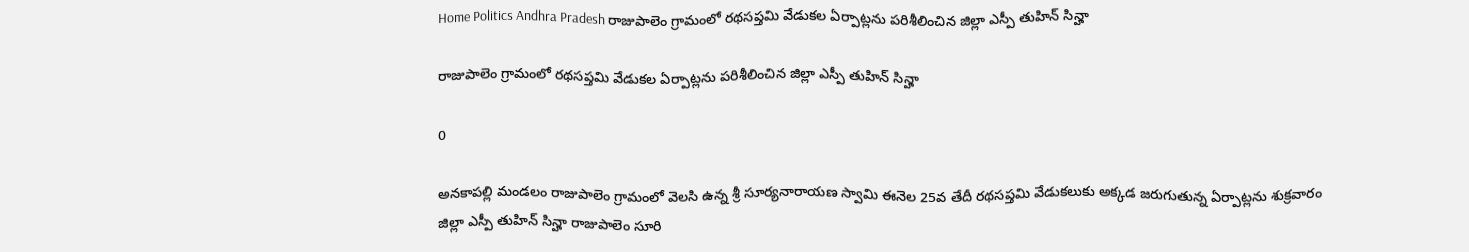Home Politics Andhra Pradesh రాజుపాలెం గ్రామంలో రథసప్తమి వేడుకల ఏర్పాట్లను పరిశీలించిన జిల్లా ఎస్పీ తుహిన్ సిన్హా

రాజుపాలెం గ్రామంలో రథసప్తమి వేడుకల ఏర్పాట్లను పరిశీలించిన జిల్లా ఎస్పీ తుహిన్ సిన్హా

0

అనకాపల్లి మండలం రాజుపాలెం గ్రామంలో వెలసి ఉన్న శ్రీ సూర్యనారాయణ స్వామి ఈనెల 25వ తేదీ రథసప్తమి వేడుకలుకు అక్కడ జరుగుతున్న ఏర్పాట్లను శుక్రవారం జిల్లా ఎస్పీ తుహిన్ సిన్హా రాజుపాలెం సూరి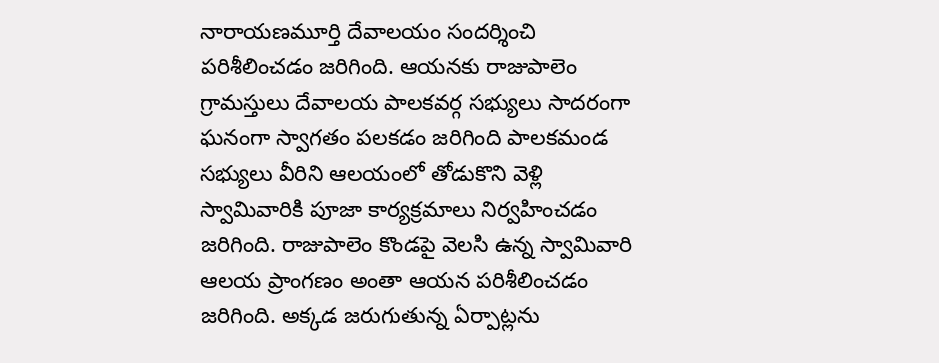నారాయణమూర్తి దేవాలయం సందర్శించి పరిశీలించడం జరిగింది. ఆయనకు రాజుపాలెం గ్రామస్తులు దేవాలయ పాలకవర్గ సభ్యులు సాదరంగా ఘనంగా స్వాగతం పలకడం జరిగింది పాలకమండ సభ్యులు వీరిని ఆలయంలో తోడుకొని వెళ్లి స్వామివారికి పూజా కార్యక్రమాలు నిర్వహించడం జరిగింది. రాజుపాలెం కొండపై వెలసి ఉన్న స్వామివారి ఆలయ ప్రాంగణం అంతా ఆయన పరిశీలించడం జరిగింది. అక్కడ జరుగుతున్న ఏర్పాట్లను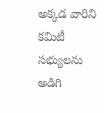అక్కడ వారిని కమిటీ సభ్యులను అడిగి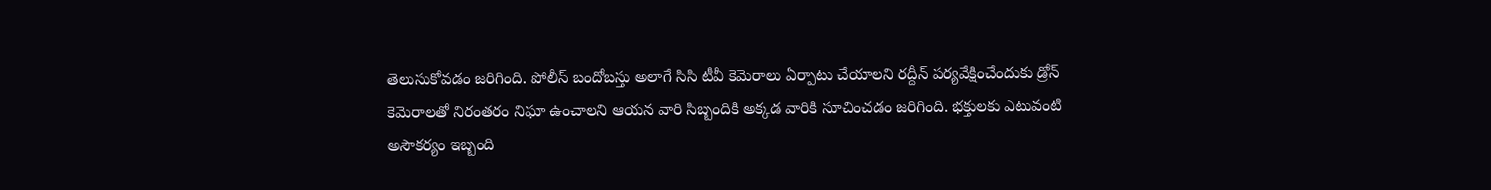తెలుసుకోవడం జరిగింది. పోలీస్ బందోబస్తు అలాగే సిసి టీవీ కెమెరాలు ఏర్పాటు చేయాలని రద్దీన్ పర్యవేక్షించేందుకు డ్రోన్ కెమెరాలతో నిరంతరం నిఘా ఉంచాలని ఆయన వారి సిబ్బందికి అక్కడ వారికి సూచించడం జరిగింది. భక్తులకు ఎటువంటి అసౌకర్యం ఇబ్బంది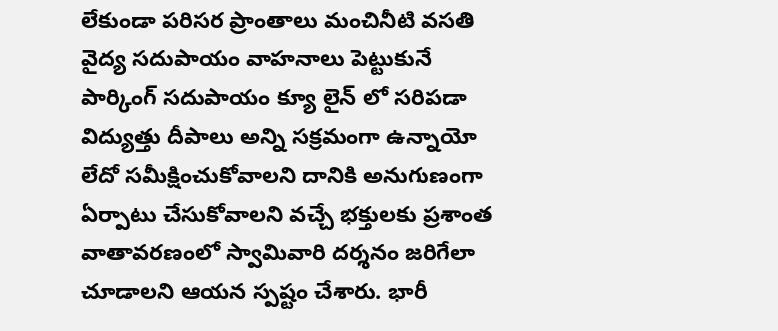లేకుండా పరిసర ప్రాంతాలు మంచినీటి వసతి వైద్య సదుపాయం వాహనాలు పెట్టుకునే పార్కింగ్ సదుపాయం క్యూ లైన్ లో సరిపడా విద్యుత్తు దీపాలు అన్ని సక్రమంగా ఉన్నాయో లేదో సమీక్షించుకోవాలని దానికి అనుగుణంగా ఏర్పాటు చేసుకోవాలని వచ్చే భక్తులకు ప్రశాంత వాతావరణంలో స్వామివారి దర్శనం జరిగేలా చూడాలని ఆయన స్పష్టం చేశారు. భారీ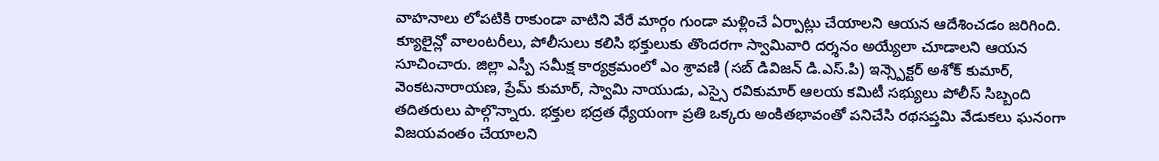వాహనాలు లోపటికి రాకుండా వాటిని వేరే మార్గం గుండా మళ్లించే ఏర్పాట్లు చేయాలని ఆయన ఆదేశించడం జరిగింది. క్యూలైన్లో వాలంటరీలు, పోలీసులు కలిసి భక్తులుకు తొందరగా స్వామివారి దర్శనం అయ్యేలా చూడాలని ఆయన సూచించారు. జిల్లా ఎస్పీ సమీక్ష కార్యక్రమంలో ఎం శ్రావణి (సబ్ డివిజన్ డి.ఎస్.పి) ఇన్స్పెక్టర్ అశోక్ కుమార్, వెంకటనారాయణ, ప్రేమ్ కుమార్, స్వామి నాయుడు, ఎస్సై రవికుమార్ ఆలయ కమిటీ సభ్యులు పోలీస్ సిబ్బంది తదితరులు పాల్గొన్నారు. భక్తుల భద్రత ధ్యేయంగా ప్రతి ఒక్కరు అంకితభావంతో పనిచేసి రథసప్తమి వేడుకలు ఘనంగా విజయవంతం చేయాలని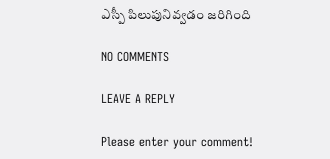ఎస్పీ పిలుపునివ్వడం జరిగింది

NO COMMENTS

LEAVE A REPLY

Please enter your comment!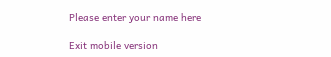Please enter your name here

Exit mobile version